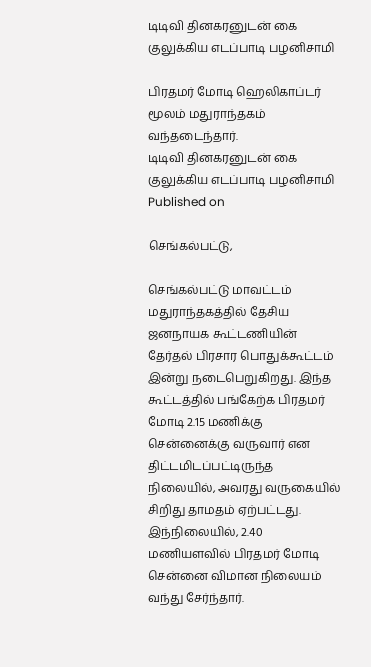டிடிவி தினகரனுடன் கை குலுக்கிய எடப்பாடி பழனிசாமி

பிரதமர் மோடி ஹெலிகாப்டர் மூலம் மதுராந்தகம் வந்தடைந்தார்.
டிடிவி தினகரனுடன் கை குலுக்கிய எடப்பாடி பழனிசாமி
Published on

செங்கல்பட்டு,

செங்கல்பட்டு மாவட்டம் மதுராந்தகத்தில் தேசிய ஜனநாயக கூட்டணியின் தேர்தல் பிரசார பொதுக்கூட்டம் இன்று நடைபெறுகிறது. இந்த கூட்டத்தில் பங்கேற்க பிரதமர் மோடி 2.15 மணிக்கு சென்னைக்கு வருவார் என திட்டமிடப்பட்டிருந்த நிலையில், அவரது வருகையில் சிறிது தாமதம் ஏற்பட்டது. இந்நிலையில், 2.40 மணியளவில் பிரதமர் மோடி சென்னை விமான நிலையம் வந்து சேர்ந்தார்.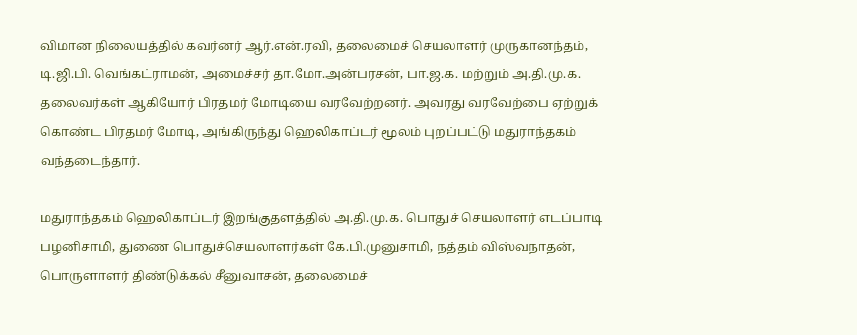விமான நிலையத்தில் கவர்னர் ஆர்.என்.ரவி, தலைமைச் செயலாளர் முருகானந்தம், டி.ஜி.பி. வெங்கட்ராமன், அமைச்சர் தா.மோ.அன்பரசன், பா.ஜ.க. மற்றும் அ.தி.மு.க. தலைவர்கள் ஆகியோர் பிரதமர் மோடியை வரவேற்றனர். அவரது வரவேற்பை ஏற்றுக் கொண்ட பிரதமர் மோடி, அங்கிருந்து ஹெலிகாப்டர் மூலம் புறப்பட்டு மதுராந்தகம் வந்தடைந்தார்.

மதுராந்தகம் ஹெலிகாப்டர் இறங்குதளத்தில் அ.தி.மு.க. பொதுச் செயலாளர் எடப்பாடி பழனிசாமி, துணை பொதுச்செயலாளர்கள் கே.பி.முனுசாமி, நத்தம் விஸ்வநாதன், பொருளாளர் திண்டுக்கல் சீனுவாசன், தலைமைச்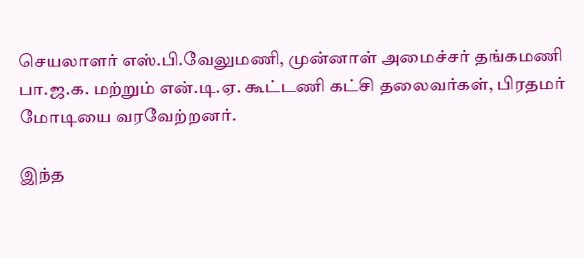செயலாளர் எஸ்.பி.வேலுமணி, முன்னாள் அமைச்சர் தங்கமணி பா.ஜ.க. மற்றும் என்.டி.ஏ. கூட்டணி கட்சி தலைவர்கள், பிரதமர் மோடியை வரவேற்றனர்.

இந்த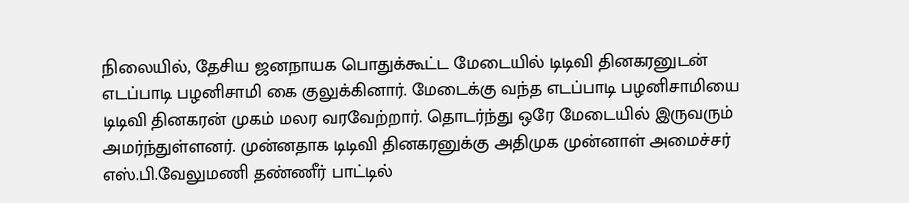நிலையில், தேசிய ஜனநாயக பொதுக்கூட்ட மேடையில் டிடிவி தினகரனுடன் எடப்பாடி பழனிசாமி கை குலுக்கினார். மேடைக்கு வந்த எடப்பாடி பழனிசாமியை டிடிவி தினகரன் முகம் மலர வரவேற்றார். தொடர்ந்து ஒரே மேடையில் இருவரும் அமர்ந்துள்ளனர். முன்னதாக டிடிவி தினகரனுக்கு அதிமுக முன்னாள் அமைச்சர் எஸ்.பி.வேலுமணி தண்ணீர் பாட்டில்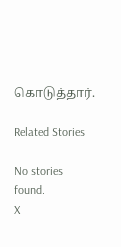கொடுத்தார்.

Related Stories

No stories found.
X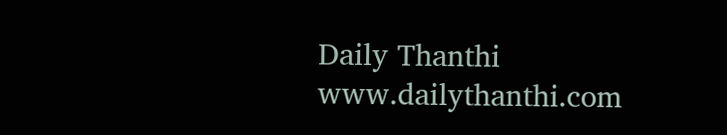Daily Thanthi
www.dailythanthi.com